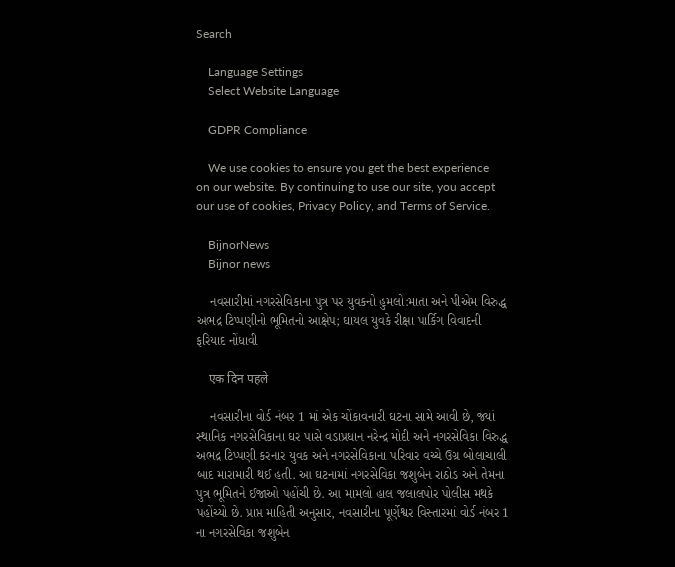Search

    Language Settings
    Select Website Language

    GDPR Compliance

    We use cookies to ensure you get the best experience on our website. By continuing to use our site, you accept our use of cookies, Privacy Policy, and Terms of Service.

    BijnorNews
    Bijnor news

    નવસારીમાં નગરસેવિકાના પુત્ર પર યુવકનો હુમલો:માતા અને પીએમ વિરુદ્ધ અભદ્ર ટિપ્પણીનો ભૂમિતનો આક્ષેપ; ઘાયલ યુવકે રીક્ષા પાર્કિગ વિવાદની ફરિયાદ નોંધાવી

    एक दिन पहले

    નવસારીના વોર્ડ નંબર 1 માં એક ચોંકાવનારી ઘટના સામે આવી છે, જ્યાં સ્થાનિક નગરસેવિકાના ઘર પાસે વડાપ્રધાન નરેન્દ્ર મોદી અને નગરસેવિકા વિરુદ્ધ અભદ્ર ટિપ્પણી કરનાર યુવક અને નગરસેવિકાના પરિવાર વચ્ચે ઉગ્ર બોલાચાલી બાદ મારામારી થઈ હતી. આ ઘટનામાં નગરસેવિકા જશુબેન રાઠોડ અને તેમના પુત્ર ભૂમિતને ઈજાઓ પહોંચી છે. આ મામલો હાલ જલાલપોર પોલીસ મથકે પહોંચ્યો છે. પ્રાપ્ત માહિતી અનુસાર, નવસારીના પૂર્ણેશ્વર વિસ્તારમાં વોર્ડ નંબર 1 ના નગરસેવિકા જશુબેન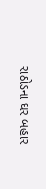રાઠોડના ઘર બહાર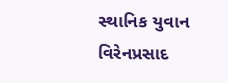સ્થાનિક યુવાન વિરેનપ્રસાદ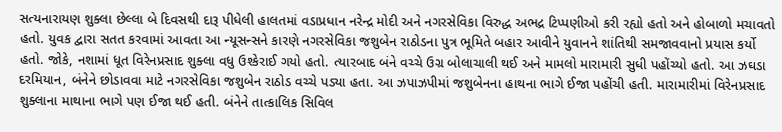સત્યનારાયણ શુક્લા છેલ્લા બે દિવસથી દારૂ પીધેલી હાલતમાં વડાપ્રધાન નરેન્દ્ર મોદી અને નગરસેવિકા વિરુદ્ધ અભદ્ર ટિપ્પણીઓ કરી રહ્યો હતો અને હોબાળો મચાવતો હતો. યુવક દ્વારા સતત કરવામાં આવતા આ ન્યૂસન્સને કારણે નગરસેવિકા જશુબેન રાઠોડના પુત્ર ભૂમિતે બહાર આવીને યુવાનને શાંતિથી સમજાવવાનો પ્રયાસ કર્યો હતો. જોકે, નશામાં ધૂત વિરેનપ્રસાદ શુક્લા વધુ ઉશ્કેરાઈ ગયો હતો. ત્યારબાદ બંને વચ્ચે ઉગ્ર બોલાચાલી થઈ અને મામલો મારામારી સુધી પહોંચ્યો હતો. આ ઝઘડા દરમિયાન, બંનેને છોડાવવા માટે નગરસેવિકા જશુબેન રાઠોડ વચ્ચે પડ્યા હતા. આ ઝપાઝપીમાં જશુબેનના હાથના ભાગે ઈજા પહોંચી હતી. મારામારીમાં વિરેનપ્રસાદ શુક્લાના માથાના ભાગે પણ ઈજા થઈ હતી. બંનેને તાત્કાલિક સિવિલ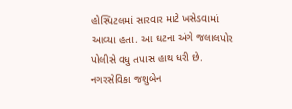હોસ્પિટલમાં સારવાર માટે ખસેડવામાં આવ્યા હતા. આ ઘટના અંગે જલાલપોર પોલીસે વધુ તપાસ હાથ ધરી છે. નગરસેવિકા જશુબેન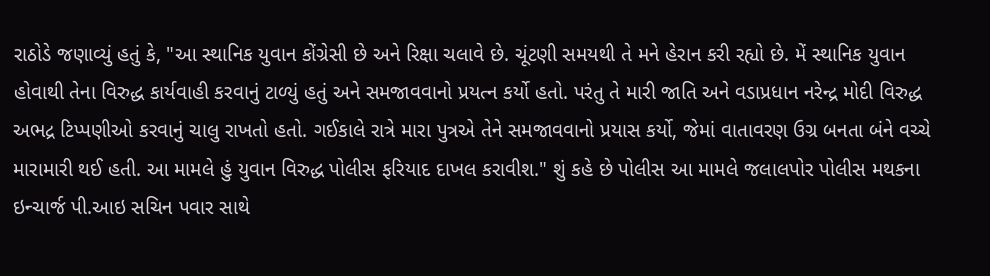રાઠોડે જણાવ્યું હતું કે, "આ સ્થાનિક યુવાન કોંગ્રેસી છે અને રિક્ષા ચલાવે છે. ચૂંટણી સમયથી તે મને હેરાન કરી રહ્યો છે. મેં સ્થાનિક યુવાન હોવાથી તેના વિરુદ્ધ કાર્યવાહી કરવાનું ટાળ્યું હતું અને સમજાવવાનો પ્રયત્ન કર્યો હતો. પરંતુ તે મારી જાતિ અને વડાપ્રધાન નરેન્દ્ર મોદી વિરુદ્ધ અભદ્ર ટિપ્પણીઓ કરવાનું ચાલુ રાખતો હતો. ગઈકાલે રાત્રે મારા પુત્રએ તેને સમજાવવાનો પ્રયાસ કર્યો, જેમાં વાતાવરણ ઉગ્ર બનતા બંને વચ્ચે મારામારી થઈ હતી. આ મામલે હું યુવાન વિરુદ્ધ પોલીસ ફરિયાદ દાખલ કરાવીશ." શું કહે છે પોલીસ આ મામલે જલાલપોર પોલીસ મથકના ઇન્ચાર્જ પી.આઇ સચિન પવાર સાથે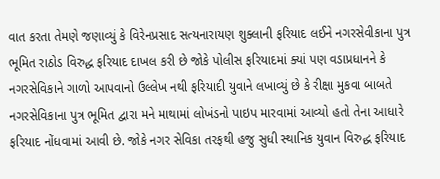વાત કરતા તેમણે જણાવ્યું કે વિરેનપ્રસાદ સત્યનારાયણ શુક્લાની ફરિયાદ લઈને નગરસેવીકાના પુત્ર ભૂમિત રાઠોડ વિરુદ્ધ ફરિયાદ દાખલ કરી છે જોકે પોલીસ ફરિયાદમાં ક્યાં પણ વડાપ્રધાનને કે નગરસેવિકાને ગાળો આપવાનો ઉલ્લેખ નથી ફરિયાદી યુવાને લખાવ્યું છે કે રીક્ષા મુકવા બાબતે નગરસેવિકાના પુત્ર ભૂમિત દ્વારા મને માથામાં લોખંડનો પાઇપ મારવામાં આવ્યો હતો તેના આધારે ફરિયાદ નોંધવામાં આવી છે. જોકે નગર સેવિકા તરફથી હજુ સુધી સ્થાનિક યુવાન વિરુદ્ધ ફરિયાદ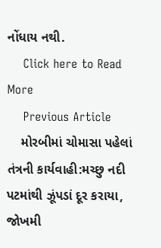નોંધાય નથી.
    Click here to Read More
    Previous Article
    મોરબીમાં ચોમાસા પહેલાં તંત્રની કાર્યવાહી:મચ્છુ નદી પટમાંથી ઝૂંપડાં દૂર કરાયા, જોખમી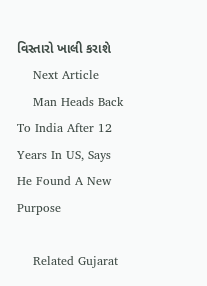વિસ્તારો ખાલી કરાશે
    Next Article
    Man Heads Back To India After 12 Years In US, Says He Found A New Purpose

    Related Gujarat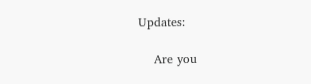Updates:

    Are you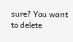sure? You want to delete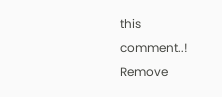this comment..! Remove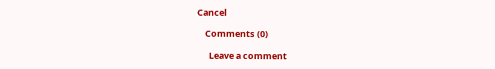Cancel

    Comments (0)

      Leave a comment